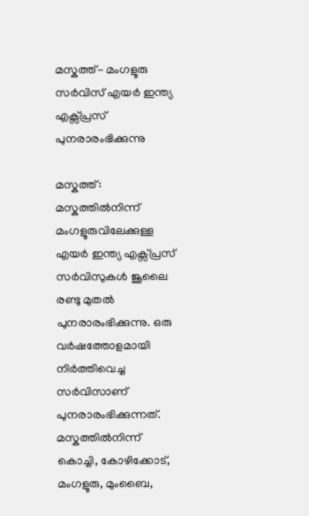മസ്കത്ത്- മംഗളൂരു സർവിസ് എയർ ഇന്ത്യ എക്സ്പ്രസ് പുനരാരംഭിക്കുന്നു

മസ്കത്ത്: മസ്കത്തിൽനിന്ന് മംഗളൂരുവിലേക്കുള്ള എയർ ഇന്ത്യ എക്സ്പ്രസ് സർവിസുകൾ ജൂലൈ രണ്ടു മുതൽ പുനരാരംഭിക്കുന്നു. ഒരു വർഷത്തോളമായി നിർത്തിവെച്ച സർവിസാണ് പുനരാരംഭിക്കുന്നത്. മസ്കത്തിൽനിന്ന് കൊച്ചി, കോഴിക്കോട്, മംഗളൂരു, മുംബൈ,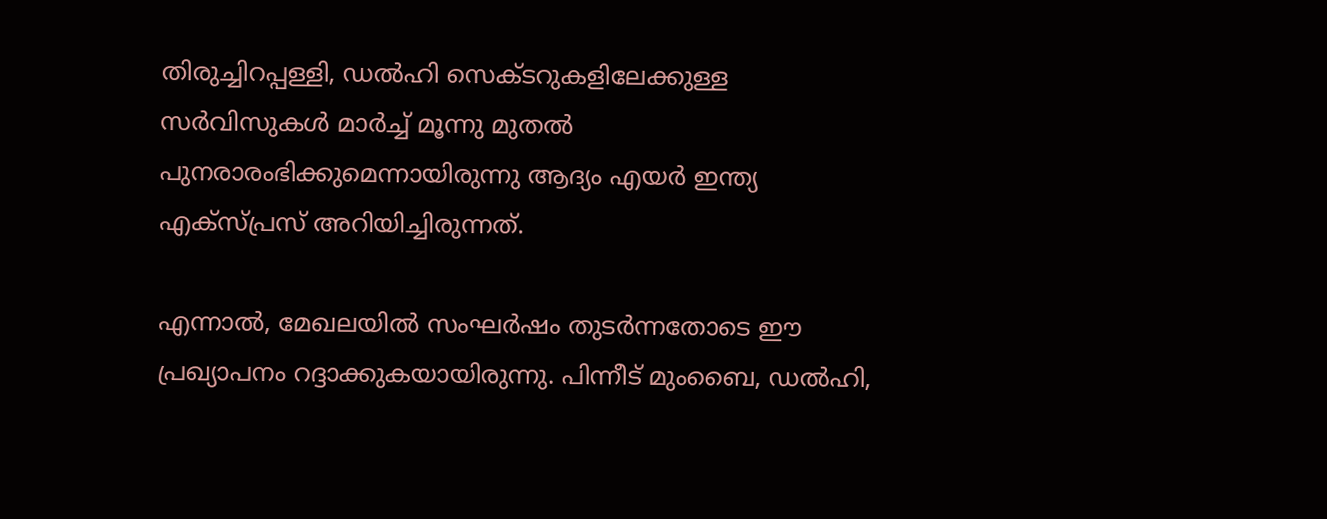തിരുച്ചിറപ്പള്ളി, ഡല്‍ഹി സെക്ടറുകളിലേക്കുള്ള സർവിസുകൾ മാർച്ച് മൂന്നു മുതൽ പുനരാരംഭിക്കുമെന്നായിരുന്നു ആദ്യം എയർ ഇന്ത്യ എക്സ്പ്രസ് അറിയിച്ചിരുന്നത്.

എന്നാൽ, മേഖലയിൽ സംഘർഷം തുടർന്നതോടെ ഈ പ്രഖ്യാപനം റദ്ദാക്കുകയായിരുന്നു. പിന്നീട് മുംബൈ, ഡൽഹി,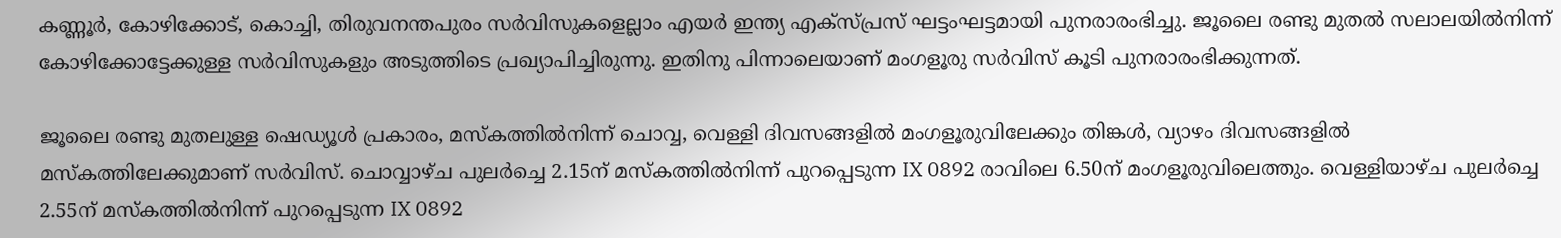കണ്ണൂർ, കോഴിക്കോട്, കൊച്ചി, തിരുവനന്തപുരം സർവിസുകളെല്ലാം എയർ ഇന്ത്യ എക്സ്പ്രസ് ഘട്ടംഘട്ടമായി പുനരാരംഭിച്ചു. ജൂലൈ രണ്ടു മുതൽ സലാലയിൽനിന്ന് കോഴിക്കോട്ടേക്കുള്ള സർവിസുകളും അടുത്തിടെ പ്രഖ്യാപിച്ചിരുന്നു. ഇതിനു പിന്നാലെയാണ് മംഗളൂരു സർവിസ് കൂടി പുനരാരംഭിക്കുന്നത്.

ജൂലൈ രണ്ടു മുതലുള്ള ഷെഡ്യൂൾ പ്രകാരം, മസ്കത്തിൽനിന്ന് ചൊവ്വ, വെള്ളി ദിവസങ്ങളിൽ മംഗളൂരുവിലേക്കും തിങ്കൾ, വ്യാഴം ദിവസങ്ങളിൽ മസ്കത്തിലേക്കുമാണ് സർവിസ്. ചൊവ്വാഴ്ച പുലർച്ചെ 2.15ന് മസ്കത്തിൽനിന്ന് പുറപ്പെടുന്ന IX 0892 രാവിലെ 6.50ന് മംഗളൂരുവിലെത്തും. വെള്ളിയാഴ്ച പുലർച്ചെ 2.55ന് മസ്കത്തിൽനിന്ന് പുറപ്പെടുന്ന IX 0892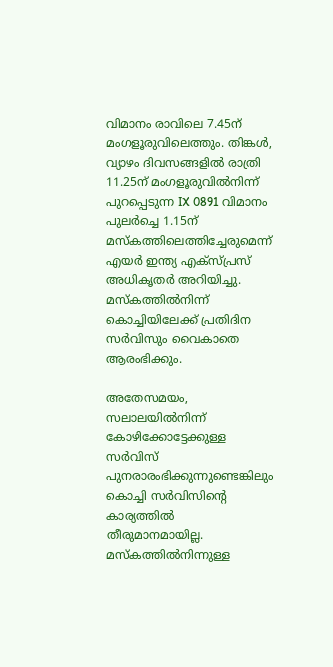വിമാനം രാവിലെ 7.45ന് മംഗളൂരുവിലെത്തും. തിങ്കൾ, വ്യാഴം ദിവസങ്ങളിൽ രാത്രി 11.25ന് മംഗളൂരുവിൽനിന്ന് പുറപ്പെടുന്ന IX 0891 വിമാനം പുലർച്ചെ 1.15ന് മസ്കത്തിലെത്തിച്ചേരുമെന്ന് എയർ ഇന്ത്യ എക്സ്പ്രസ് അധികൃതർ അറിയിച്ചു. മസ്കത്തിൽനിന്ന് കൊച്ചിയിലേക്ക് പ്രതിദിന സർവിസും വൈകാതെ ആരംഭിക്കും.

അതേസമയം, സലാലയിൽനിന്ന് കോഴിക്കോട്ടേക്കുള്ള സർവിസ് പുനരാരംഭിക്കുന്നുണ്ടെങ്കിലും കൊച്ചി സർവിസിന്റെ കാര്യത്തിൽ തീരുമാനമായില്ല. മസ്കത്തിൽനിന്നുള്ള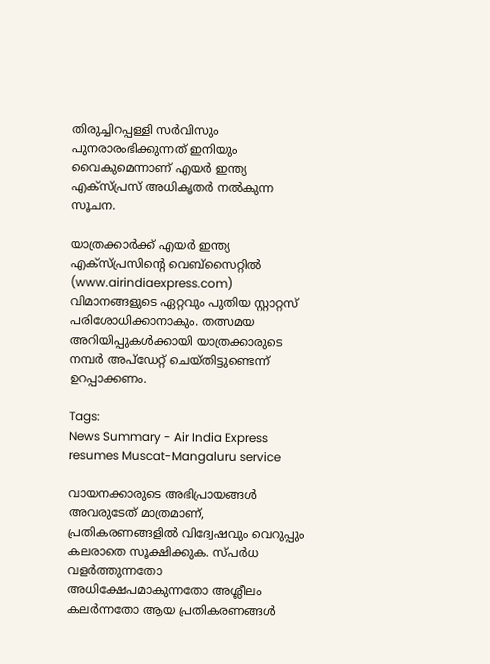തിരുച്ചിറപ്പള്ളി സർവിസും പുനരാരംഭിക്കുന്നത് ഇനിയും വൈകുമെന്നാണ് എയർ ഇന്ത്യ എക്സ്പ്രസ് അധികൃതർ നൽകുന്ന സൂചന.

യാത്രക്കാര്‍ക്ക് എയര്‍ ഇന്ത്യ എക്‌സ്പ്രസിന്റെ വെബ്‌സൈറ്റില്‍ (www.airindiaexpress.com) വിമാനങ്ങളുടെ ഏറ്റവും പുതിയ സ്റ്റാറ്റസ് പരിശോധിക്കാനാകും. തത്സമയ അറിയിപ്പുകൾക്കായി യാത്രക്കാരുടെ നമ്പർ അപ്‌ഡേറ്റ് ചെയ്തിട്ടുണ്ടെന്ന് ഉറപ്പാക്കണം.

Tags:
News Summary - Air India Express resumes Muscat-Mangaluru service

വായനക്കാരുടെ അഭിപ്രായങ്ങള്‍ അവരുടേത് മാത്രമാണ്, പ്രതികരണങ്ങളിൽ വിദ്വേഷവും വെറുപ്പും കലരാതെ സൂക്ഷിക്കുക. സ്പർധ വളർത്തുന്നതോ അധിക്ഷേപമാകുന്നതോ അശ്ലീലം കലർന്നതോ ആയ പ്രതികരണങ്ങൾ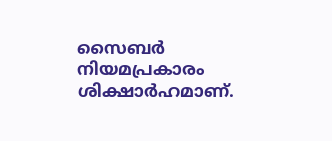സൈബർ നിയമപ്രകാരം ശിക്ഷാർഹമാണ്.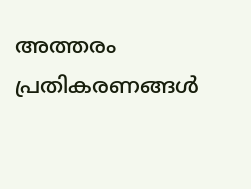അത്തരം പ്രതികരണങ്ങൾ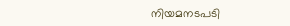നിയമനടപടി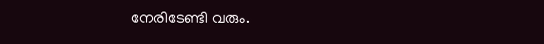നേരിടേണ്ടി വരും.